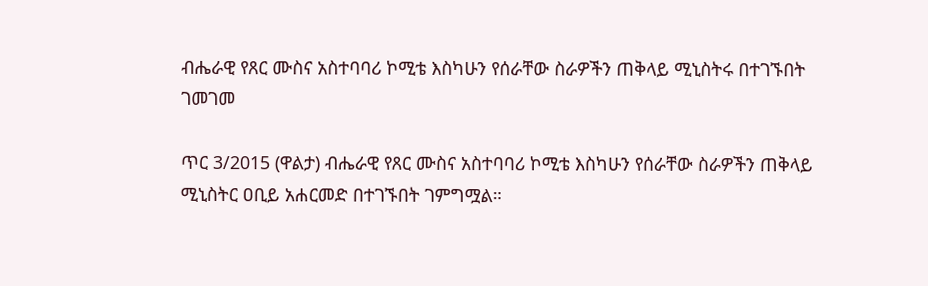ብሔራዊ የጸር ሙስና አስተባባሪ ኮሚቴ እስካሁን የሰራቸው ስራዎችን ጠቅላይ ሚኒስትሩ በተገኙበት ገመገመ

ጥር 3/2015 (ዋልታ) ብሔራዊ የጸር ሙስና አስተባባሪ ኮሚቴ እስካሁን የሰራቸው ስራዎችን ጠቅላይ ሚኒስትር ዐቢይ አሐርመድ በተገኙበት ገምግሟል።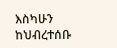እስካሁን ከህብረተሰቡ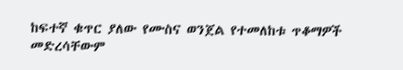ከፍተኛ ቁጥር ያለው የሙስና ወንጀል የተመለከቱ ጥቆማዎች መድረሳቸውም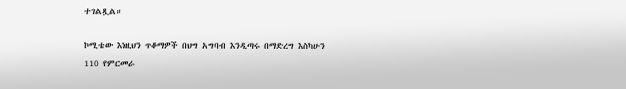ተገልጿል።

ኮሚቴው እነዚህን ጥቆማዎች በህግ አግባብ እንዲጣሩ በማድረግ እስካሁን 110 የምርመራ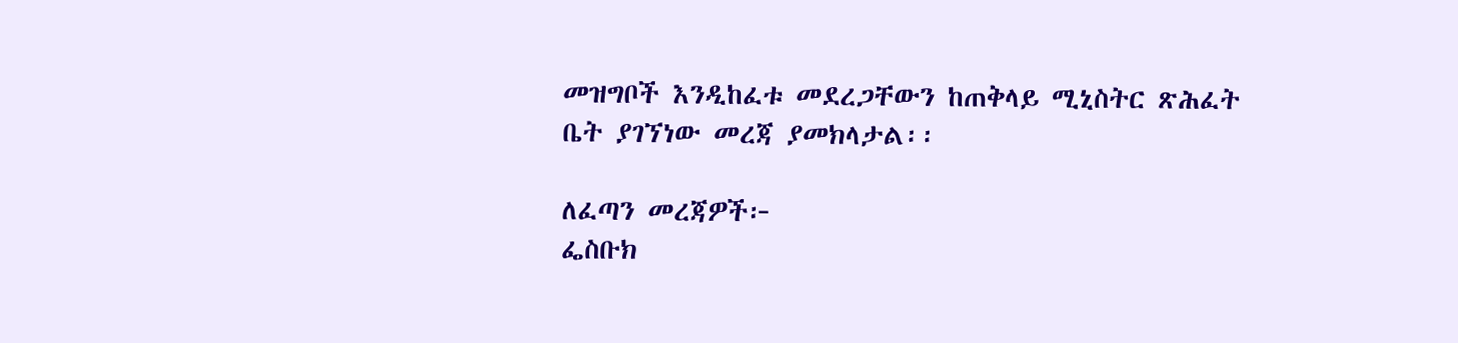መዝግቦች እንዲከፈቱ መደረጋቸውን ከጠቅላይ ሚኒስትር ጽሕፈት ቤት ያገኘነው መረጃ ያመክላታል፡፡

ለፈጣን መረጃዎች፦
ፌስቡክ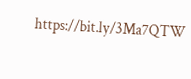https://bit.ly/3Ma7QTW